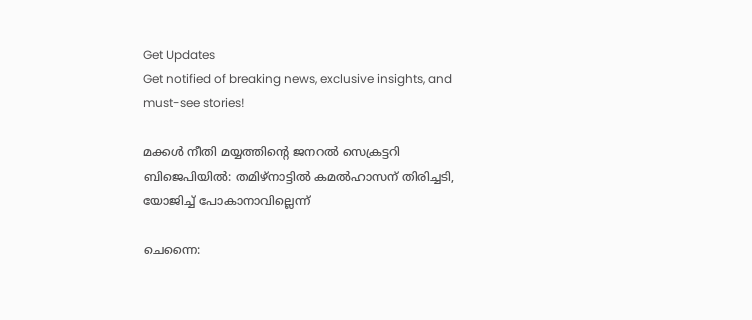Get Updates
Get notified of breaking news, exclusive insights, and must-see stories!

മക്കൾ നീതി മയ്യത്തിന്റെ ജനറൽ സെക്രട്ടറി ബിജെപിയിൽ: തമിഴ്നാട്ടിൽ കമൽഹാസന് തിരിച്ചടി, യോജിച്ച് പോകാനാവില്ലെന്ന്

ചെന്നൈ: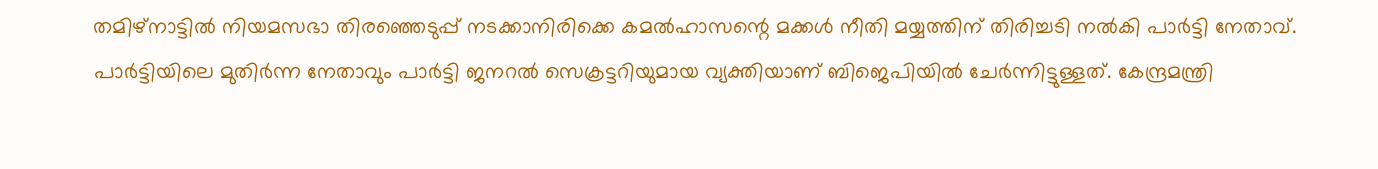തമിഴ്നാട്ടിൽ നിയമസഭാ തിരഞ്ഞെടുപ്പ് നടക്കാനിരിക്കെ കമൽഹാസന്റെ മക്കൾ നീതി മയ്യത്തിന് തിരിച്ചടി നൽകി പാർട്ടി നേതാവ്. പാർട്ടിയിലെ മുതിർന്ന നേതാവും പാർട്ടി ജനറൽ സെക്രട്ടറിയുമായ വ്യക്തിയാണ് ബിജെപിയിൽ ചേർന്നിട്ടുള്ളത്. കേന്ദ്രമന്ത്രി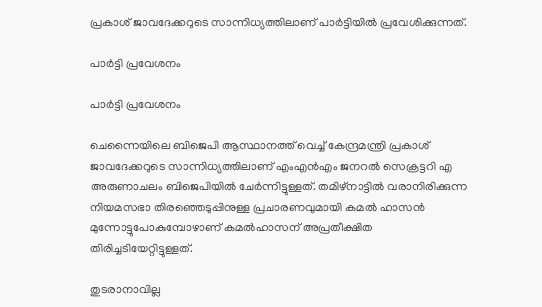പ്രകാശ് ജാവദേക്കറുടെ സാന്നിധ്യത്തിലാണ് പാർട്ടിയിൽ പ്രവേശിക്കുന്നത്.

പാർട്ടി പ്രവേശനം

പാർട്ടി പ്രവേശനം

ചെന്നൈയിലെ ബിജെപി ആസ്ഥാനത്ത് വെച്ച് കേന്ദ്രമന്ത്രി പ്രകാശ് ജാവദേക്കറുടെ സാന്നിധ്യത്തിലാണ് എം‌എൻ‌എം ജനറൽ സെക്രട്ടറി എ അരുണാചലം ബിജെപിയിൽ ചേർന്നിട്ടുള്ളത്. തമിഴ്നാട്ടിൽ വരാനിരിക്കുന്ന നിയമസഭാ തിരഞ്ഞെടുപ്പിനുള്ള പ്രചാരണവുമായി കമൽ ഹാസൻ മുന്നോട്ടുപോകുമ്പോഴാണ് കമൽഹാസന് അപ്രതീക്ഷിത തിരിച്ചടിയേറ്റിട്ടുള്ളത്.

തുടരാനാവില്ല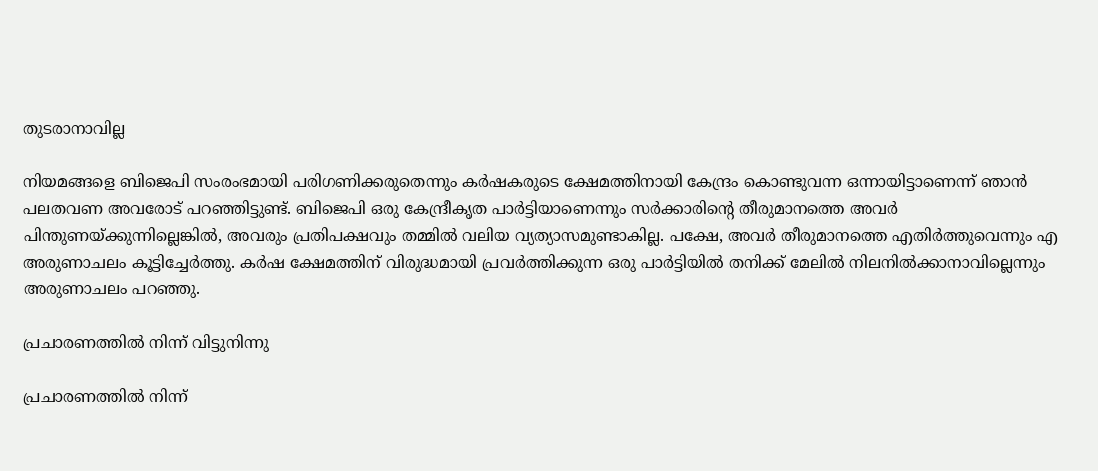തുടരാനാവില്ല

നിയമങ്ങളെ ബിജെപി സംരംഭമായി പരിഗണിക്കരുതെന്നും കർഷകരുടെ ക്ഷേമത്തിനായി കേന്ദ്രം കൊണ്ടുവന്ന ഒന്നായിട്ടാണെന്ന് ഞാൻ പലതവണ അവരോട് പറഞ്ഞിട്ടുണ്ട്. ബിജെപി ഒരു കേന്ദ്രീകൃത പാർട്ടിയാണെന്നും സർക്കാരിന്റെ തീരുമാനത്തെ അവർ പിന്തുണയ്ക്കുന്നില്ലെങ്കിൽ, അവരും പ്രതിപക്ഷവും തമ്മിൽ വലിയ വ്യത്യാസമുണ്ടാകില്ല. പക്ഷേ, അവർ തീരുമാനത്തെ എതിർത്തുവെന്നും എ അരുണാചലം കൂട്ടിച്ചേർത്തു. കർഷ ക്ഷേമത്തിന് വിരുദ്ധമായി പ്രവർത്തിക്കുന്ന ഒരു പാർട്ടിയിൽ തനിക്ക് മേലിൽ നിലനിൽക്കാനാവില്ലെന്നും അരുണാചലം പറഞ്ഞു.

പ്രചാരണത്തിൽ നിന്ന് വിട്ടുനിന്നു

പ്രചാരണത്തിൽ നിന്ന്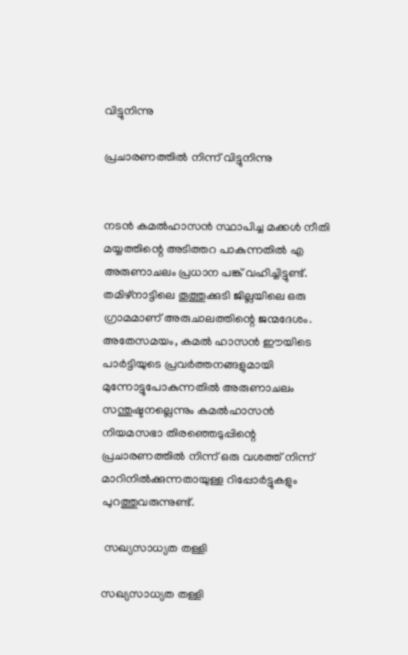വിട്ടുനിന്നു

പ്രചാരണത്തിൽ നിന്ന് വിട്ടുനിന്നു


നടൻ കമൽഹാസൻ സ്ഥാപിച്ച മക്കൾ നീതി മയ്യത്തിന്റെ അടിത്തറ പാകുന്നതിൽ എ അരുണാചലം പ്രധാന പങ്ക് വഹിച്ചിട്ടുണ്ട്. തമിഴ്നാട്ടിലെ തൂത്തുക്കുടി ജില്ലയിലെ ഒരു ഗ്രാമമാണ് അരുചാലത്തിന്റെ ജന്മദേശം. അതേസമയം, കമൽ ഹാസൻ ഈയിടെ പാർട്ടിയുടെ പ്രവർത്തനങ്ങളുമായി മുന്നോട്ടുപോകുന്നതിൽ അരുണാചലം സന്തുഷ്ടനല്ലെന്നും കമൽഹാസൻ നിയമസഭാ തിരഞ്ഞെടുപ്പിന്റെ പ്രചാരണത്തിൽ നിന്ന് ഒരു വശത്ത് നിന്ന് മാറിനിൽക്കുന്നതായുള്ള റിപ്പോർട്ടുകളും പുറത്തുവരുന്നുണ്ട്.

 സഖ്യസാധ്യത തള്ളി

സഖ്യസാധ്യത തള്ളി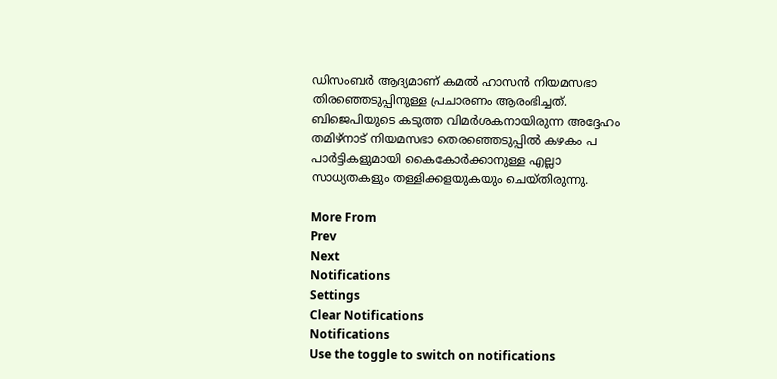ഡിസംബർ ആദ്യമാണ് കമൽ ഹാസൻ നിയമസഭാ തിരഞ്ഞെടുപ്പിനുള്ള പ്രചാരണം ആരംഭിച്ചത്. ബിജെപിയുടെ കടുത്ത വിമർശകനായിരുന്ന അദ്ദേഹം തമിഴ്‌നാട് നിയമസഭാ തെരഞ്ഞെടുപ്പിൽ കഴകം പ പാർട്ടികളുമായി കൈകോർക്കാനുള്ള എല്ലാ സാധ്യതകളും തള്ളിക്കളയുകയും ചെയ്തിരുന്നു.

More From
Prev
Next
Notifications
Settings
Clear Notifications
Notifications
Use the toggle to switch on notifications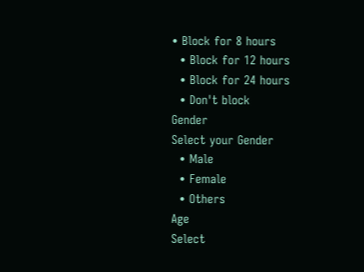• Block for 8 hours
  • Block for 12 hours
  • Block for 24 hours
  • Don't block
Gender
Select your Gender
  • Male
  • Female
  • Others
Age
Select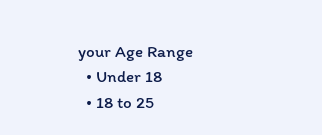your Age Range
  • Under 18
  • 18 to 25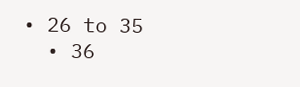• 26 to 35
  • 36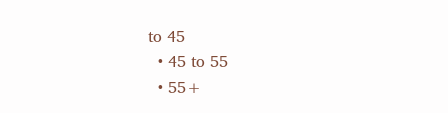to 45
  • 45 to 55
  • 55+